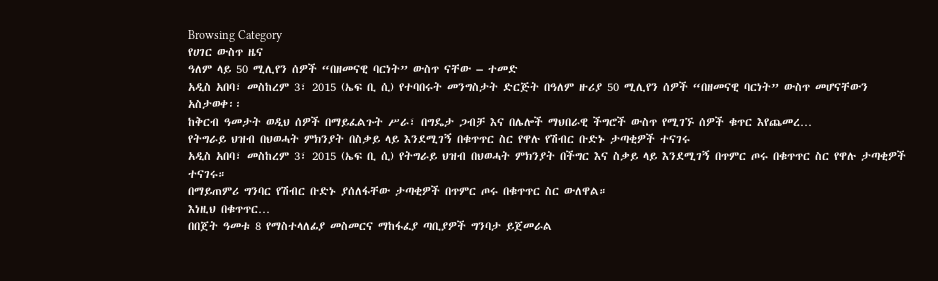Browsing Category
የሀገር ውስጥ ዜና
ዓለም ላይ 50 ሚሊየን ሰዎች “በዘመናዊ ባርነት” ውስጥ ናቸው – ተመድ
አዲስ አበባ፣ መስከረም 3፣ 2015 (ኤፍ ቢ ሲ) የተባበሩት መንግስታት ድርጅት በዓለም ዙሪያ 50 ሚሊየን ሰዎች “በዘመናዊ ባርነት” ውስጥ መሆናቸውን አስታወቀ፡፡
ከቅርብ ዓመታት ወዲህ ሰዎች በማይፈልጉት ሥራ፣ በግዴታ ጋብቻ እና በሌሎች ማህበራዊ ችግሮች ውስጥ የሚገኙ ሰዎች ቁጥር እየጨመረ…
የትግራይ ህዝብ በህወሓት ምክንያት በስቃይ ላይ እንደሚገኝ በቁጥጥር ስር የዋሉ የሽብር ቡድኑ ታጣቂዎች ተናገሩ
አዲስ አበባ፣ መስከረም 3፣ 2015 (ኤፍ ቢ ሲ) የትግራይ ህዝብ በህወሓት ምክንያት በችግር እና ስቃይ ላይ እንደሚገኝ በጥምር ጦሩ በቁጥጥር ስር የዋሉ ታጣቂዎች ተናገሩ።
በማይጠምሪ ግንባር የሽብር ቡድኑ ያሰለፋቸው ታጣቂዎች በጥምር ጦሩ በቁጥጥር ስር ውለዋል።
እነዚህ በቁጥጥር…
በበጀት ዓመቱ 8 የማስተላለፊያ መስመርና ማከፋፈያ ጣቢያዎች ግንባታ ይጀመራል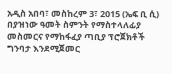አዲስ አበባ፣ መስከረም 3፣ 2015 (ኤፍ ቢ ሲ) በያዝነው ዓመት ስምንት የማስተላለፊያ መስመርና የማከፋፈያ ጣቢያ ፕሮጀክቶች ግንባታ እንደሚጀመር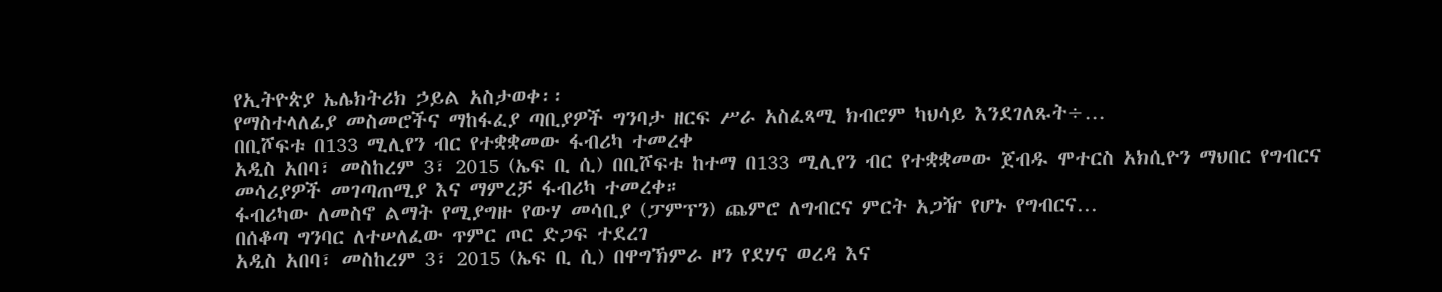የኢትዮጵያ ኤሌክትሪክ ኃይል አስታወቀ፡፡
የማስተላለፊያ መስመሮችና ማከፋፈያ ጣቢያዎች ግንባታ ዘርፍ ሥራ አስፈጻሚ ክብሮም ካህሳይ እንደገለጹት÷…
በቢሾፍቱ በ133 ሚሊየን ብር የተቋቋመው ፋብሪካ ተመረቀ
አዲስ አበባ፣ መስከረም 3፣ 2015 (ኤፍ ቢ ሲ) በቢሾፍቱ ከተማ በ133 ሚሊየን ብር የተቋቋመው ጀብዱ ሞተርስ አክሲዮን ማህበር የግብርና መሳሪያዎች መገጣጠሚያ እና ማምረቻ ፋብሪካ ተመረቀ።
ፋብሪካው ለመስኖ ልማት የሚያግዙ የውሃ መሳቢያ (ፓምፕን) ጨምሮ ለግብርና ምርት አጋዥ የሆኑ የግብርና…
በሰቆጣ ግንባር ለተሠለፈው ጥምር ጦር ድጋፍ ተደረገ
አዲስ አበባ፣ መስከረም 3፣ 2015 (ኤፍ ቢ ሲ) በዋግኽምራ ዞን የደሃና ወረዳ እና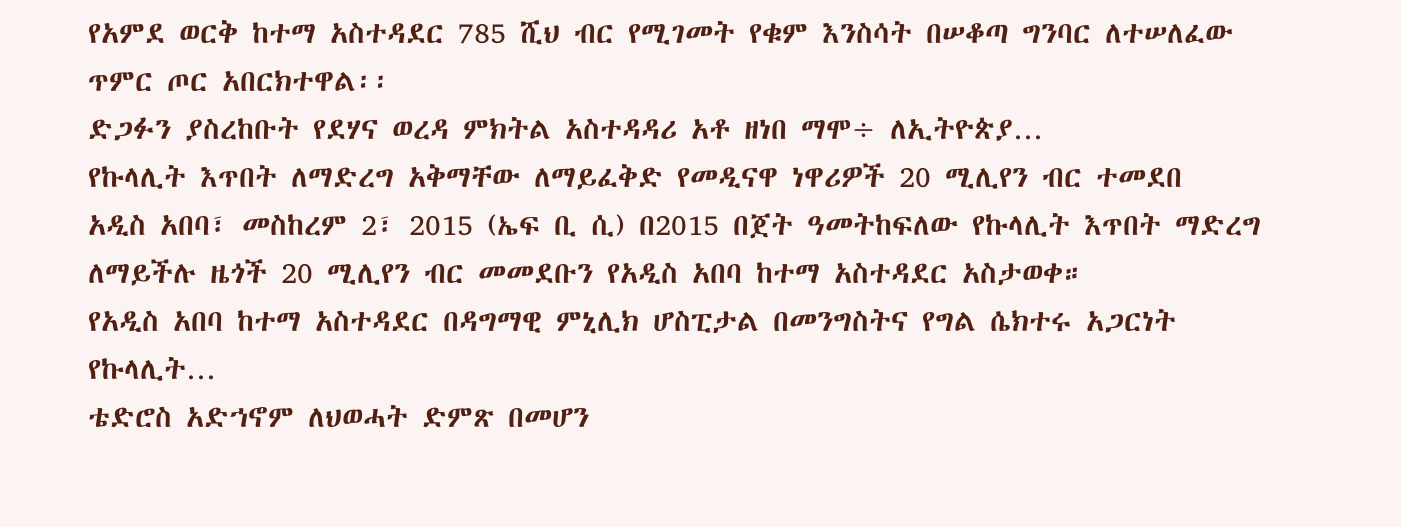የአምደ ወርቅ ከተማ አስተዳደር 785 ሺህ ብር የሚገመት የቁም እንስሳት በሠቆጣ ግንባር ለተሠለፈው ጥምር ጦር አበርክተዋል፡፡
ድጋፉን ያስረከቡት የደሃና ወረዳ ምክትል አስተዳዳሪ አቶ ዘነበ ማሞ÷ ለኢትዮጵያ…
የኩላሊት እጥበት ለማድረግ አቅማቸው ለማይፈቅድ የመዲናዋ ነዋሪዎች 20 ሚሊየን ብር ተመደበ
አዲስ አበባ፣ መስከረም 2፣ 2015 (ኤፍ ቢ ሲ) በ2015 በጀት ዓመትከፍለው የኩላሊት እጥበት ማድረግ ለማይችሉ ዜጎች 20 ሚሊየን ብር መመደቡን የአዲስ አበባ ከተማ አስተዳደር አስታወቀ።
የአዲስ አበባ ከተማ አስተዳደር በዳግማዊ ምኒሊክ ሆስፒታል በመንግስትና የግል ሴክተሩ አጋርነት የኩላሊት…
ቴድሮስ አድኀኖም ለህወሓት ድምጽ በመሆን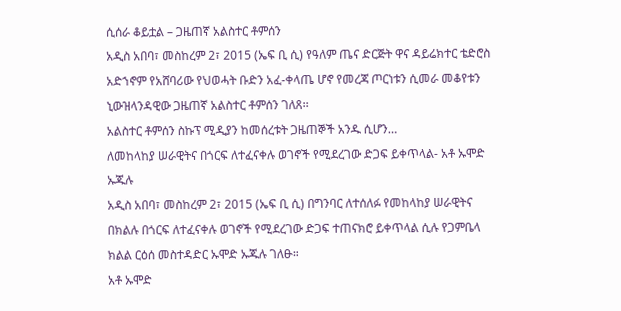ሲሰራ ቆይቷል – ጋዜጠኛ አልስተር ቶምሰን
አዲስ አበባ፣ መስከረም 2፣ 2015 (ኤፍ ቢ ሲ) የዓለም ጤና ድርጅት ዋና ዳይሬክተር ቴድሮስ አድኀኖም የአሸባሪው የህወሓት ቡድን አፈ-ቀላጤ ሆኖ የመረጃ ጦርነቱን ሲመራ መቆየቱን ኒውዝላንዳዊው ጋዜጠኛ አልስተር ቶምሰን ገለጸ፡፡
አልስተር ቶምሰን ስኩፕ ሚዲያን ከመሰረቱት ጋዜጠኞች አንዱ ሲሆን…
ለመከላከያ ሠራዊትና በጎርፍ ለተፈናቀሉ ወገኖች የሚደረገው ድጋፍ ይቀጥላል- አቶ ኡሞድ ኡጁሉ
አዲስ አበባ፣ መስከረም 2፣ 2015 (ኤፍ ቢ ሲ) በግንባር ለተሰለፉ የመከላከያ ሠራዊትና በክልሉ በጎርፍ ለተፈናቀሉ ወገኖች የሚደረገው ድጋፍ ተጠናክሮ ይቀጥላል ሲሉ የጋምቤላ ክልል ርዕሰ መስተዳድር ኡሞድ ኡጁሉ ገለፁ።
አቶ ኡሞድ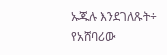ኡጁሉ እንደገለጹት÷ የአሸባሪው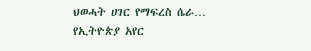ህወሓት ሀገር የማፍረስ ሴራ…
የኢትዮጵያ አየር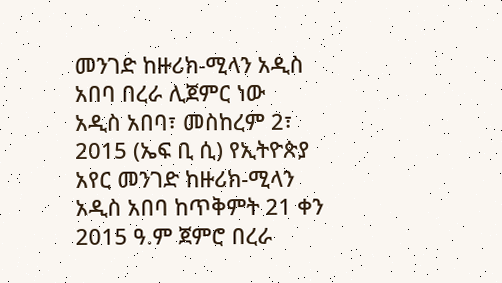መንገድ ከዙሪክ-ሚላን አዲስ አበባ በረራ ሊጀምር ነው
አዲስ አበባ፣ መስከረም 2፣ 2015 (ኤፍ ቢ ሲ) የኢትዮጵያ አየር መንገድ ከዙሪክ-ሚላን አዲስ አበባ ከጥቅምት 21 ቀን 2015 ዓ.ም ጀምሮ በረራ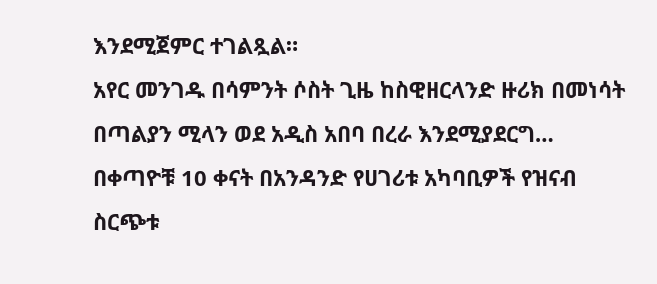እንደሚጀምር ተገልጿል።
አየር መንገዱ በሳምንት ሶስት ጊዜ ከስዊዘርላንድ ዙሪክ በመነሳት በጣልያን ሚላን ወደ አዲስ አበባ በረራ እንደሚያደርግ…
በቀጣዮቹ 10 ቀናት በአንዳንድ የሀገሪቱ አካባቢዎች የዝናብ ስርጭቱ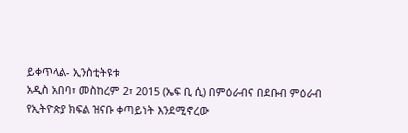ይቀጥላል- ኢንስቲትዩቱ
አዲስ አበባ፣ መስከረም 2፣ 2015 (ኤፍ ቢ ሲ) በምዕራብና በደቡብ ምዕራብ የኢትዮጵያ ክፍል ዝናቡ ቀጣይነት እንደሚኖረው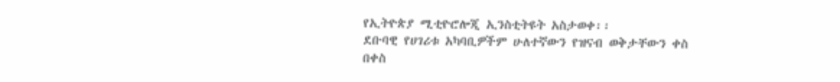የኢትዮጵያ ሚቲዮሮሎጂ ኢንስቲትዩት አስታወቀ፡፡
ደቡባዊ የሀገሪቱ አካባቢዎችም ሁለተኛውን የዝናብ ወቅታቸውን ቀስ በቀስ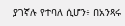ያገኛሉ የተባለ ሲሆን፥ በአንጻሩ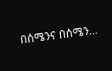በሰሜንና በሰሜን…